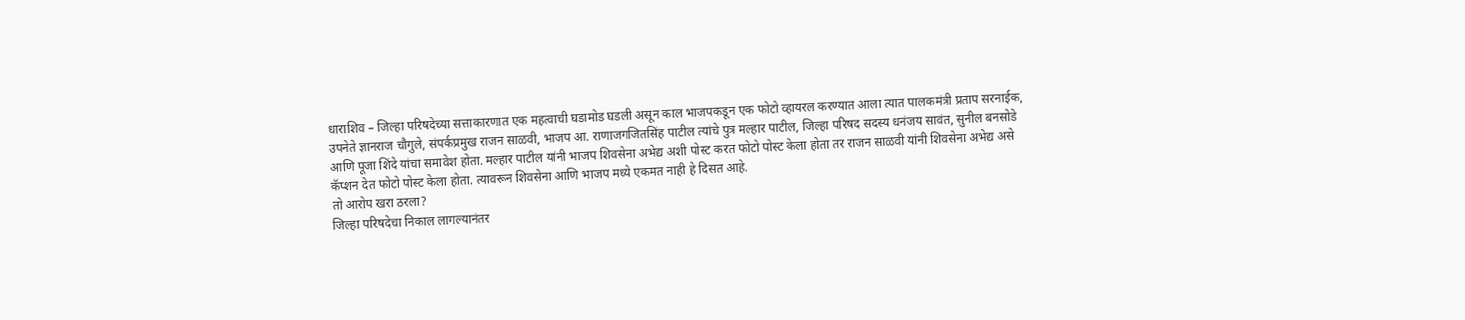धाराशिव – जिल्हा परिषदेच्या सत्ताकारणात एक महत्वाची घडामोड घडली असून काल भाजपकडून एक फोटो व्हायरल करण्यात आला त्यात पालकमंत्री प्रताप सरनाईक, उपनेते ज्ञानराज चौगुले, संपर्कप्रमुख राजन साळवी, भाजप आ. राणाजगजितसिंह पाटील त्यांचे पुत्र मल्हार पाटील, जिल्हा परिषद सदस्य धनंजय सावंत, सुनील बनसोडे आणि पूजा शिंदे यांचा समावेश होता. मल्हार पाटील यांनी भाजप शिवसेना अभेद्य अशी पोस्ट करत फोटो पोस्ट केला होता तर राजन साळवी यांनी शिवसेना अभेद्य असे कॅप्शन देत फोटो पोस्ट केला होता. त्यावरून शिवसेना आणि भाजप मध्ये एकमत नाही हे दिसत आहे.
तो आरोप खरा ठरला?
जिल्हा परिषदेचा निकाल लागल्यानंतर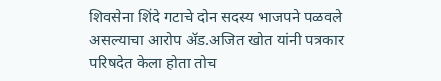शिवसेना शिंदे गटाचे दोन सदस्य भाजपने पळवले असल्याचा आरोप ॲड.अजित खोत यांनी पत्रकार परिषदेत केला होता तोच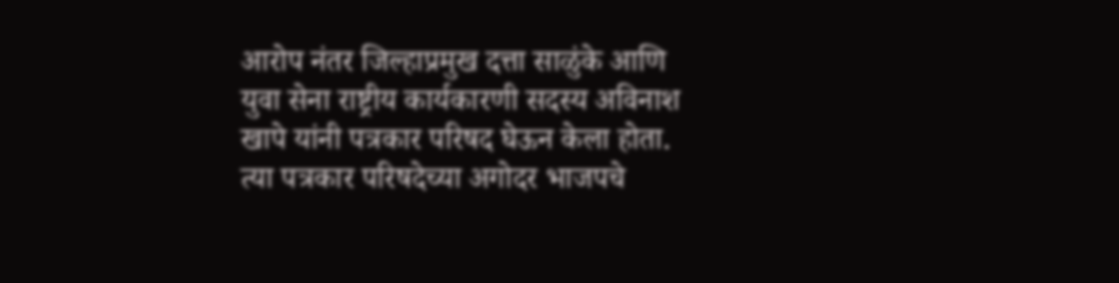आरोप नंतर जिल्हाप्रमुख दत्ता साळुंके आणि युवा सेना राष्ट्रीय कार्यकारणी सदस्य अविनाश खापे यांनी पत्रकार परिषद घेऊन केला होता. त्या पत्रकार परिषदेच्या अगोदर भाजपचे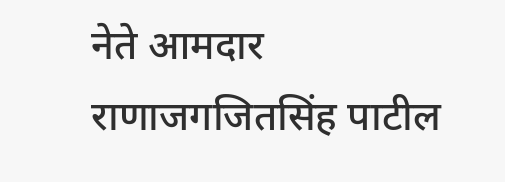नेते आमदार राणाजगजितसिंह पाटील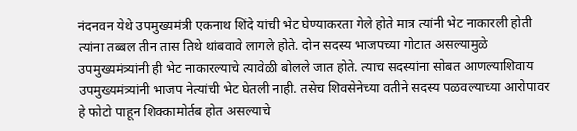नंदनवन येथे उपमुख्यमंत्री एकनाथ शिंदे यांची भेट घेण्याकरता गेले होते मात्र त्यांनी भेट नाकारली होती त्यांना तब्बल तीन तास तिथे थांबवावे लागले होते. दोन सदस्य भाजपच्या गोटात असल्यामुळे उपमुख्यमंत्र्यांनी ही भेट नाकारल्याचे त्यावेळी बोलले जात होते. त्याच सदस्यांना सोबत आणल्याशिवाय उपमुख्यमंत्र्यांनी भाजप नेत्यांची भेट घेतली नाही. तसेच शिवसेनेच्या वतीने सदस्य पळवल्याच्या आरोपावर हे फोटो पाहून शिक्कामोर्तब होत असल्याचे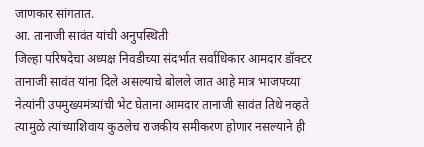जाणकार सांगतात.
आ. तानाजी सावंत यांची अनुपस्थिती
जिल्हा परिषदेचा अध्यक्ष निवडीच्या संदर्भात सर्वाधिकार आमदार डॉक्टर तानाजी सावंत यांना दिले असल्याचे बोलले जात आहे मात्र भाजपच्या नेत्यांनी उपमुख्यमंत्र्यांची भेट घेताना आमदार तानाजी सावंत तिथे नव्हते त्यामुळे त्यांच्याशिवाय कुठलेच राजकीय समीकरण होणार नसल्याने ही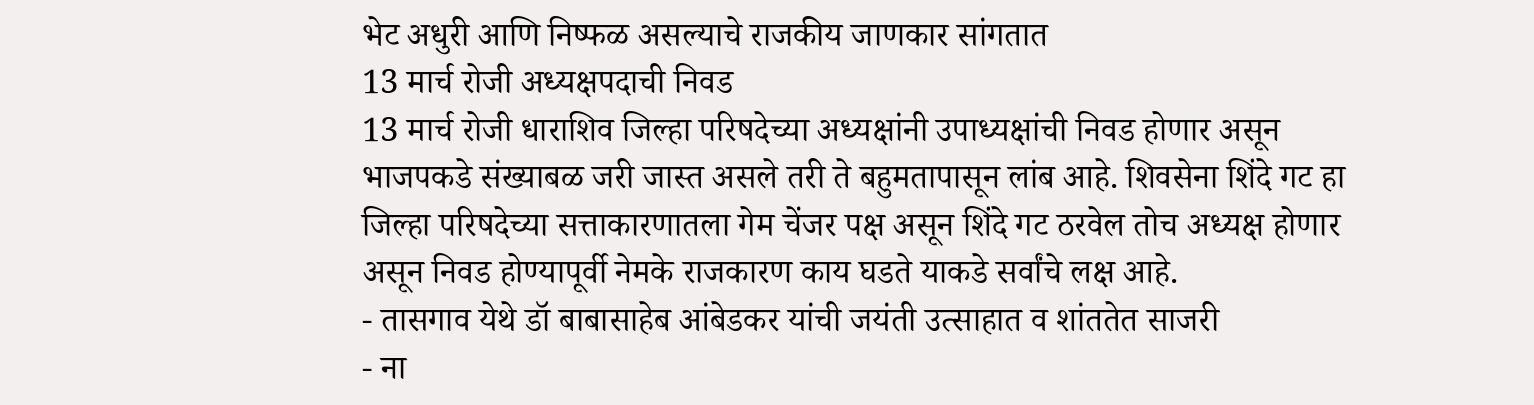भेट अधुरी आणि निष्फळ असल्याचे राजकीय जाणकार सांगतात
13 मार्च रोजी अध्यक्षपदाची निवड
13 मार्च रोजी धाराशिव जिल्हा परिषदेच्या अध्यक्षांनी उपाध्यक्षांची निवड होणार असून भाजपकडे संख्याबळ जरी जास्त असले तरी ते बहुमतापासून लांब आहे. शिवसेना शिंदे गट हा जिल्हा परिषदेच्या सत्ताकारणातला गेम चेंजर पक्ष असून शिंदे गट ठरवेल तोच अध्यक्ष होणार असून निवड होण्यापूर्वी नेमके राजकारण काय घडते याकडे सर्वांचे लक्ष आहे.
- तासगाव येथे डॉ बाबासाहेब आंबेडकर यांची जयंती उत्साहात व शांततेत साजरी
- ना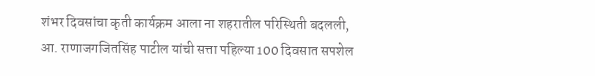शंभर दिवसांचा कृती कार्यक्रम आला ना शहरातील परिस्थिती बदलली, आ. राणाजगजितसिंह पाटील यांची सत्ता पहिल्या 100 दिवसात सपशेल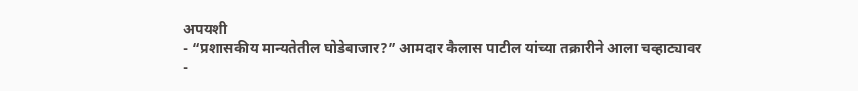अपयशी
- “प्रशासकीय मान्यतेतील घोडेबाजार?” आमदार कैलास पाटील यांच्या तक्रारीने आला चव्हाट्यावर
-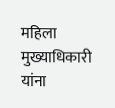महिला मुख्याधिकारी यांना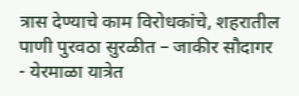त्रास देण्याचे काम विरोधकांचे, शहरातील पाणी पुरवठा सुरळीत – जाकीर सौदागर
- येरमाळा यात्रेत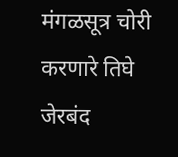मंगळसूत्र चोरी करणारे तिघे जेरबंद